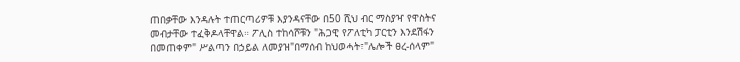ጠበቃቸው እንዳሉት ተጠርጣሪዎቹ እያንዳናቸው በ50 ሺህ ብር ማስያዣ የዋስትና መብታቸው ተፈቅዶላቸዋል። ፖሊስ ተከሳሾቹን "ሕጋዊ የፖለቲካ ፓርቲን እንደሽፋን በመጠቀም" ሥልጣን በኃይል ለመያዝ"በማሰብ ከህወሓት፣"ሌሎች ፀረ-ሰላም"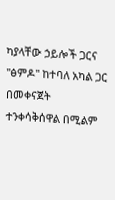ካያላቸው ኃይሎች ጋርና "ፅምዶ" ከተባለ አካል ጋር በመቀናጀት ተንቀሳቅሰዋል በሚልም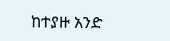ከተያዙ አንድ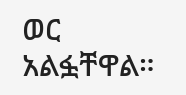ወር አልፏቸዋል።